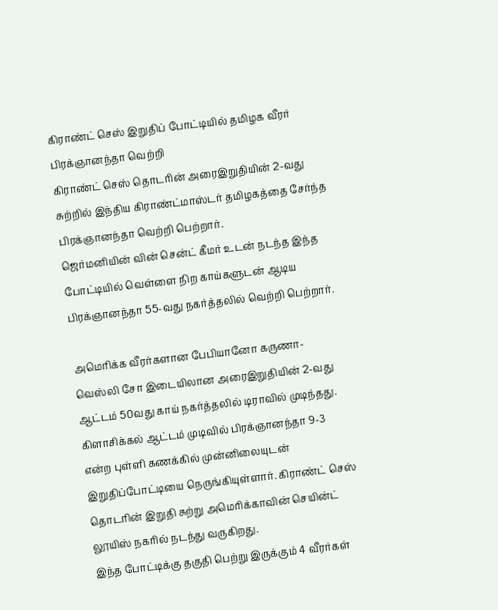கிராண்ட் செஸ் இறுதிப் போட்டியில் தமிழக வீரர் பிரக்ஞானந்தா வெற்றி
கிராண்ட் செஸ் தொடரின் அரைஇறுதியின் 2-வது சுற்றில் இந்திய கிராண்ட்மாஸ்டர் தமிழகத்தை சேர்ந்த பிரக்ஞானந்தா வெற்றி பெற்றார்.
ஜெர்மனியின் வின் சென்ட் கீமர் உடன் நடந்த இந்த போட்டியில் வெள்ளை நிற காய்களுடன் ஆடிய பிரக்ஞானந்தா 55-வது நகர்த்தலில் வெற்றி பெற்றார்.

அமெரிக்க வீரர்களான பேபியானோ கருணா-வெஸ்லி சோ இடையிலான அரைஇறுதியின் 2-வது ஆட்டம் 50வது காய் நகர்த்தலில் டிராவில் முடிந்தது.
கிளாசிக்கல் ஆட்டம் முடிவில் பிரக்ஞானந்தா 9-3 என்ற புள்ளி கணக்கில் முன்னிலையுடன் இறுதிப்போட்டியை நெருங்கியுள்ளார். கிராண்ட் செஸ் தொடரின் இறுதி சுற்று அமெரிக்காவின் செயின்ட் லூயிஸ் நகரில் நடந்து வருகிறது.
இந்த போட்டிக்கு தகுதி பெற்று இருக்கும் 4 வீரர்கள்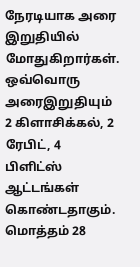நேரடியாக அரை இறுதியில் மோதுகிறார்கள்.
ஒவ்வொரு அரைஇறுதியும் 2 கிளாசிக்கல், 2 ரேபிட், 4 பிளிட்ஸ் ஆட்டங்கள் கொண்டதாகும். மொத்தம் 28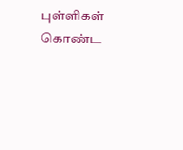புள்ளிகள் கொண்ட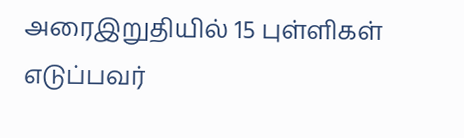அரைஇறுதியில் 15 புள்ளிகள் எடுப்பவர்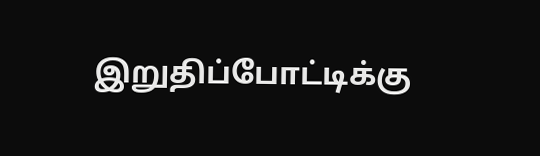இறுதிப்போட்டிக்கு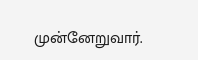முன்னேறுவார்.